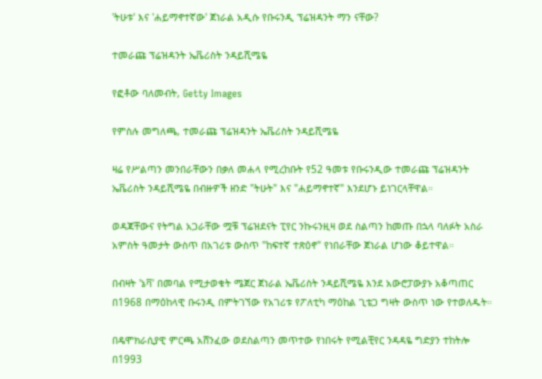'ትሁቱ' እና 'ሐይማኖተኛው' ጀነራል አዲሱ የቡሩንዲ ፕሬዝዳንት ማን ናቸው?

ተመራጩ ፕሬዝዳንት ኤቬሪስት ንዳይሺሜዬ

የፎቶው ባለመብት, Getty Images

የምስሉ መግለጫ, ተመራጩ ፕሬዝዳንት ኤቬሪስት ንዳይሺሜዬ

ዛሬ የሥልጣን መንበራቸውን በቃለ መሐላ የሚረከቡት የ52 ዓመቱ የቡሩንዲው ተመራጩ ፕሬዝዳንት ኤቬሪስት ንዳይሺሜዬ በብዙዎች ዘንድ "ትሁት" እና "ሐይማኖተኛ" እንደሆኑ ይነገርላቸዋል።

ወዳጃቸውና የትግል አጋራቸው ሟቹ ፕሬዝደናት ፒየር ንኩሩንዚዛ ወደ ስልጣን ከመጡ በኋላ ባለፉት አስራ አምስት ዓመታት ውስጥ በአገሪቱ ውስጥ "ከፍተኛ ተጽዕኖ" የነበራቸው ጀነራል ሆነው ቆይተዋል።

በብዛት 'ኔቫ' በመባል የሚታወቁት ሜጀር ጀነራል ኤቬሪስት ንዳይሺሜዬ እንደ አውሮፓውያኑ አቆጣጠር በ1968 በማዕከላዊ ቡሩንዲ በምትገኘው የአገሪቱ የፖለቲካ ማዕከል ጊቴጋ ግዛት ውስጥ ነው የተወለዱት።

በዴሞክራሲያዊ ምርጫ አሸንፈው ወደስልጣን መጥተው የነበሩት የሚልቺየር ንዳዳዬ ግድያን ተከትሎ በ1993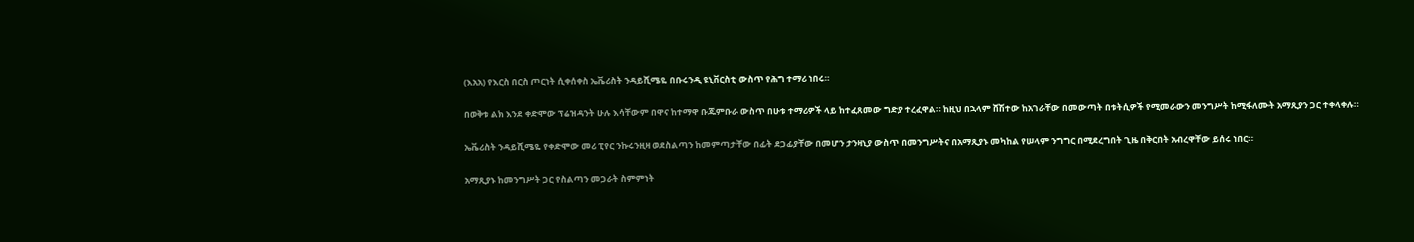(እአአ) የእርስ በርስ ጦርነት ሲቀሰቀስ ኤቬሪስት ንዳይሺሜዬ በቡሩንዲ ዩኒቨርስቲ ውስጥ የሕግ ተማሪ ነበሩ።

በወቅቱ ልክ እንደ ቀድሞው ፕሬዝዳንት ሁሉ እሳቸውም በዋና ከተማዋ ቡጁምቡራ ውስጥ በሁቱ ተማሪዎች ላይ ከተፈጸመው ግድያ ተረፈዋል። ከዚህ በኋላም ሸሽተው ከአገራቸው በመውጣት በቱትሲዎች የሚመራውን መንግሥት ከሚፋለሙት አማጺያን ጋር ተቀላቀሉ።

ኤቬሪስት ንዳይሺሜዬ የቀድሞው መሪ ፒየር ንኩሩንዚዛ ወደስልጣን ከመምጣታቸው በፊት ደጋፊያቸው በመሆን ታንዛኒያ ውስጥ በመንግሥትና በአማጺያኑ መካከል የሠላም ንግግር በሚደረግበት ጊዜ በቅርበት አብረዋቸው ይሰሩ ነበር።

አማጺያኑ ከመንግሥት ጋር የስልጣን መጋራት ስምምነት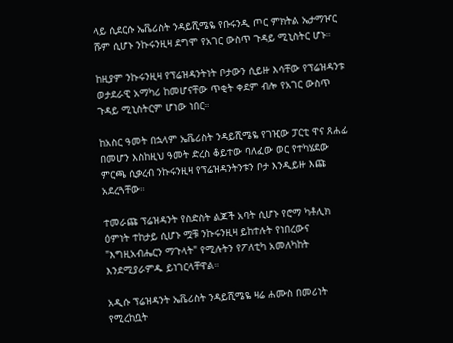ላይ ሲደርሱ ኤቬሪስት ንዳይሺሜዬ የቡሩንዲ ጦር ምክትል ኤታማዦር ሹም ሲሆኑ ንኩሩንዚዛ ደግሞ የአገር ውስጥ ጉዳይ ሚኒስትር ሆኑ።

ከዚያም ንኩሩንዚዛ የፕሬዝዳንትነት ቦታውን ሲይዙ እሳቸው የፕሬዝዳንቱ ወታደራዊ አማካሪ ከመሆናቸው ጥቂት ቀደም ብሎ የአገር ውስጥ ጉዳይ ሚኒስትርም ሆነው ነበር።

ከአስር ዓመት በኋላም ኤቬሪስት ንዳይሺሜዬ የገዢው ፓርቲ ዋና ጸሐፊ በመሆን እስከዚህ ዓመት ድረስ ቆይተው ባለፈው ወር የተካሄደው ምርጫ ሲቃረብ ንኩሩንዚዛ የፕሬዝዳንትንቱን ቦታ እንዲይዙ እጩ አደረጓቸው።

ተመራጩ ፕሬዝዳንት የስድስት ልጆች አባት ሲሆኑ የሮማ ካቶሊክ ዕምነት ተከታይ ሲሆኑ ሟቹ ንኩሩንዚዛ ይከተሉት የነበረውና "እግዚአብሔርን ማጉላት" የሚሉትን የፖለቲካ አመለካከት እንደሚያራምዱ ይነገርላቸዋል።

አዲሱ ፕሬዝዳንት ኤቬሪስት ንዳይሺሜዬ ዛሬ ሐሙስ በመሪነት የሚረከቧት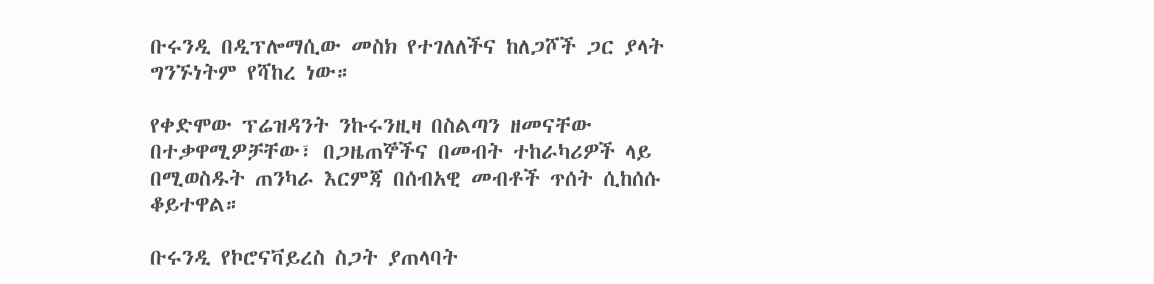ቡሩንዲ በዲፕሎማሲው መስክ የተገለለችና ከለጋሾች ጋር ያላት ግንኙነትም የሻከረ ነው።

የቀድሞው ፕሬዝዳንት ንኩሩንዚዛ በስልጣን ዘመናቸው በተቃዋሚዎቻቸው፣ በጋዜጠኞችና በመብት ተከራካሪዎች ላይ በሚወስዱት ጠንካራ እርምጃ በሰብአዊ መብቶች ጥሰት ሲከሰሱ ቆይተዋል።

ቡሩንዲ የኮሮናቫይረስ ስጋት ያጠላባት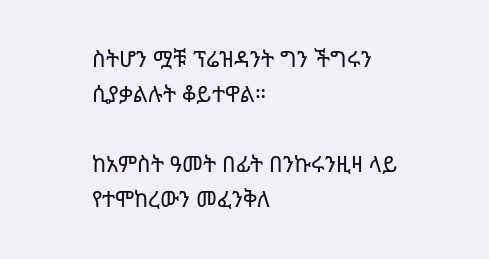ስትሆን ሟቹ ፕሬዝዳንት ግን ችግሩን ሲያቃልሉት ቆይተዋል።

ከአምስት ዓመት በፊት በንኩሩንዚዛ ላይ የተሞከረውን መፈንቅለ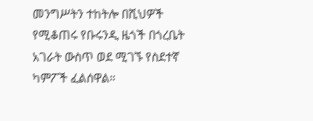መንግሥትን ተከትሎ በሺህዎች የሚቆጠሩ የቡሩንዲ ዜጎች በጎረቤት አገራት ውስጥ ወደ ሚገኙ የስደተኛ ካምፖች ፈልሰዋል።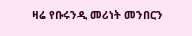ዛሬ የቡሩንዲ መሪነት መንበርን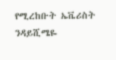የሚረከቡት ኤቬሪስት ንዳይሺሜዬ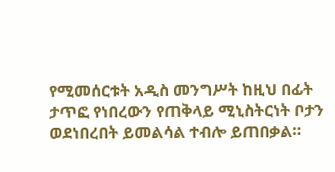የሚመሰርቱት አዲስ መንግሥት ከዚህ በፊት ታጥፎ የነበረውን የጠቅላይ ሚኒስትርነት ቦታን ወደነበረበት ይመልሳል ተብሎ ይጠበቃል።